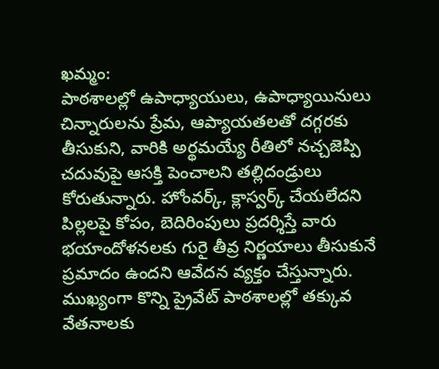ఖమ్మం:
పాఠశాలల్లో ఉపాధ్యాయులు, ఉపాధ్యాయినులు చిన్నారులను ప్రేమ, ఆప్యాయతలతో దగ్గరకు తీసుకుని, వారికి అర్థమయ్యే రీతిలో నచ్చజెప్పి చదువుపై ఆసక్తి పెంచాలని తల్లిదండ్రులు కోరుతున్నారు. హోంవర్క్, క్లాస్వర్క్ చేయలేదని పిల్లలపై కోపం, బెదిరింపులు ప్రదర్శిస్తే వారు భయాందోళనలకు గురై తీవ్ర నిర్ణయాలు తీసుకునే ప్రమాదం ఉందని ఆవేదన వ్యక్తం చేస్తున్నారు. ముఖ్యంగా కొన్ని ప్రైవేట్ పాఠశాలల్లో తక్కువ వేతనాలకు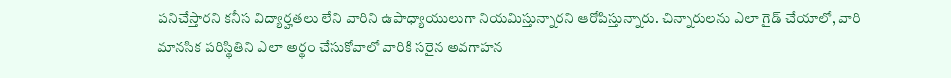పనిచేస్తారని కనీస విద్యార్హతలు లేని వారిని ఉపాధ్యాయులుగా నియమిస్తున్నారని ఆరోపిస్తున్నారు. చిన్నారులను ఎలా గైడ్ చేయాలో, వారి మానసిక పరిస్థితిని ఎలా అర్థం చేసుకోవాలో వారికి సరైన అవగాహన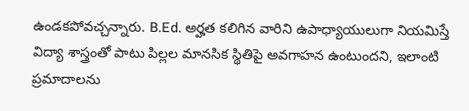ఉండకపోవచ్చన్నారు. B.Ed. అర్హత కలిగిన వారిని ఉపాధ్యాయులుగా నియమిస్తే విద్యా శాస్త్రంతో పాటు పిల్లల మానసిక స్థితిపై అవగాహన ఉంటుందని, ఇలాంటి ప్రమాదాలను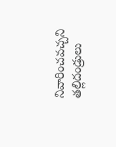నివారించవచ్చని తల్లిదండ్రులు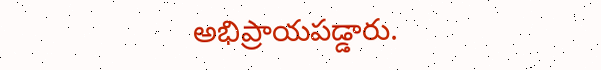అభిప్రాయపడ్డారు.